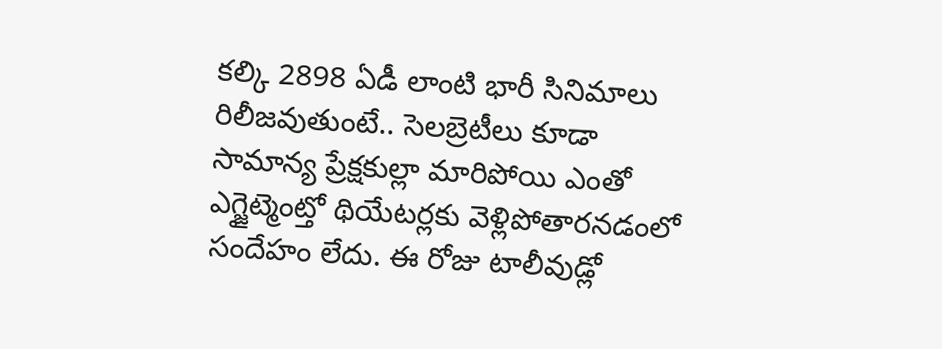కల్కి 2898 ఏడీ లాంటి భారీ సినిమాలు రిలీజవుతుంటే.. సెలబ్రెటీలు కూడా సామాన్య ప్రేక్షకుల్లా మారిపోయి ఎంతో ఎగ్జైట్మెంట్తో థియేటర్లకు వెళ్లిపోతారనడంలో సందేహం లేదు. ఈ రోజు టాలీవుడ్లో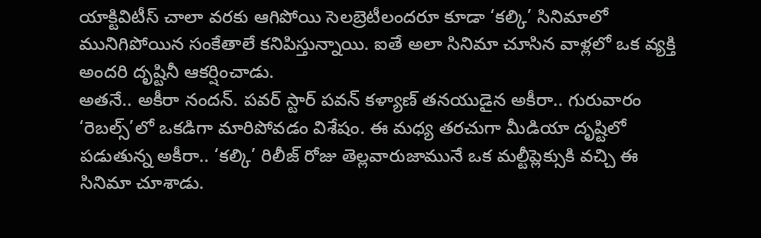యాక్టివిటీస్ చాలా వరకు ఆగిపోయి సెలబ్రెటీలందరూ కూడా ‘కల్కి’ సినిమాలో మునిగిపోయిన సంకేతాలే కనిపిస్తున్నాయి. ఐతే అలా సినిమా చూసిన వాళ్లలో ఒక వ్యక్తి అందరి దృష్టినీ ఆకర్షించాడు.
అతనే.. అకీరా నందన్. పవర్ స్టార్ పవన్ కళ్యాణ్ తనయుడైన అకీరా.. గురువారం ‘రెబల్స్’లో ఒకడిగా మారిపోవడం విశేషం. ఈ మధ్య తరచుగా మీడియా దృష్టిలో పడుతున్న అకీరా.. ‘కల్కి’ రిలీజ్ రోజు తెల్లవారుజామునే ఒక మల్టీప్లెక్సుకి వచ్చి ఈ సినిమా చూశాడు.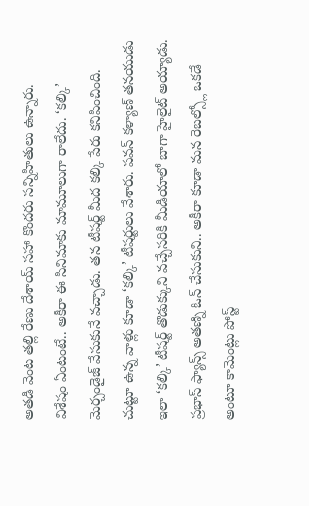అతడి వెంట తల్లి రేణు దేశాయ్ సహా కొందరు సన్నిహితులు ఉన్నారు.
విశేషం ఏంటంటే.. అకీరా ఈ సినిమాకు మామూలుగా రాలేదు. ‘కల్కి’ మెర్చండైజ్ వేసుకునే వచ్చాడు. తన టీషర్ట్ మీద కల్కి పేరు కనిపించింది. చుట్టూ ఉన్న వాళ్లు కూడా ‘కల్కి’ టీషర్టులు వేశారు. పవన్ కళ్యాణ్ తనయుడు ఇలా ‘కల్కి’ టీషర్ట్ తొడుక్కుని వచ్చేసరికి మీడియాలో బాగా హైలైట్ అయ్యాడు. ప్రభాస్ ఫ్యాన్స్ అతణ్ని ఓన్ చేసుకుని.. అకీరా కూడా మన రెబల్స్లో ఒకడే అంటూ కామెంట్లు పోస్ట్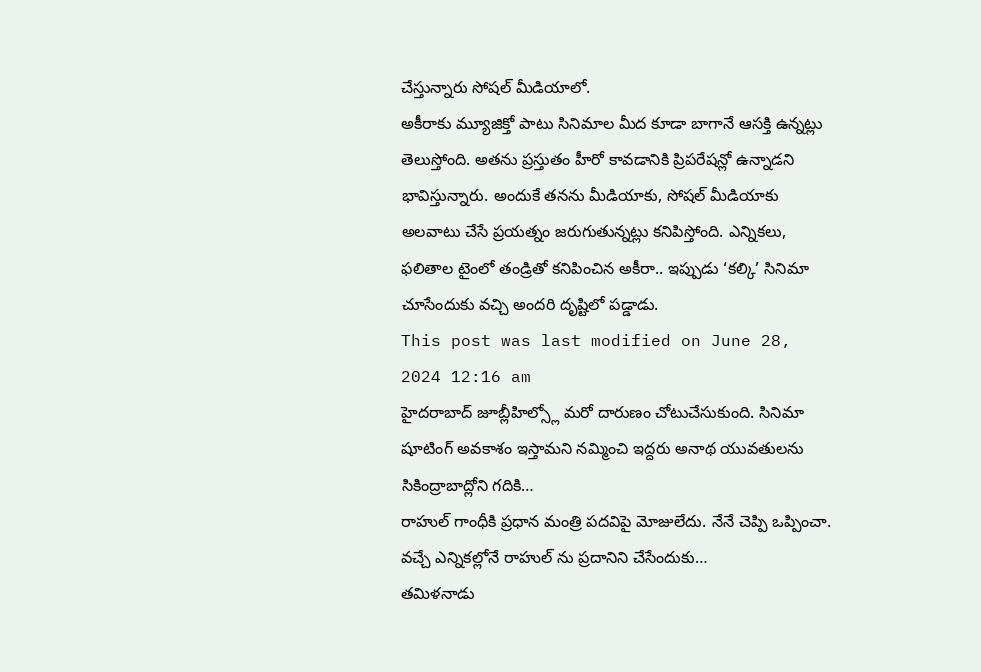చేస్తున్నారు సోషల్ మీడియాలో.
అకీరాకు మ్యూజిక్తో పాటు సినిమాల మీద కూడా బాగానే ఆసక్తి ఉన్నట్లు తెలుస్తోంది. అతను ప్రస్తుతం హీరో కావడానికి ప్రిపరేషన్లో ఉన్నాడని భావిస్తున్నారు. అందుకే తనను మీడియాకు, సోషల్ మీడియాకు అలవాటు చేసే ప్రయత్నం జరుగుతున్నట్లు కనిపిస్తోంది. ఎన్నికలు, ఫలితాల టైంలో తండ్రితో కనిపించిన అకీరా.. ఇప్పుడు ‘కల్కి’ సినిమా చూసేందుకు వచ్చి అందరి దృష్టిలో పడ్డాడు.
This post was last modified on June 28, 2024 12:16 am
హైదరాబాద్ జూబ్లీహిల్స్లో మరో దారుణం చోటుచేసుకుంది. సినిమా షూటింగ్ అవకాశం ఇస్తామని నమ్మించి ఇద్దరు అనాథ యువతులను సికింద్రాబాద్లోని గదికి…
రాహుల్ గాంధీకి ప్రధాన మంత్రి పదవిపై మోజులేదు. నేనే చెప్పి ఒప్పించా. వచ్చే ఎన్నికల్లోనే రాహుల్ ను ప్రదానిని చేసేందుకు…
తమిళనాడు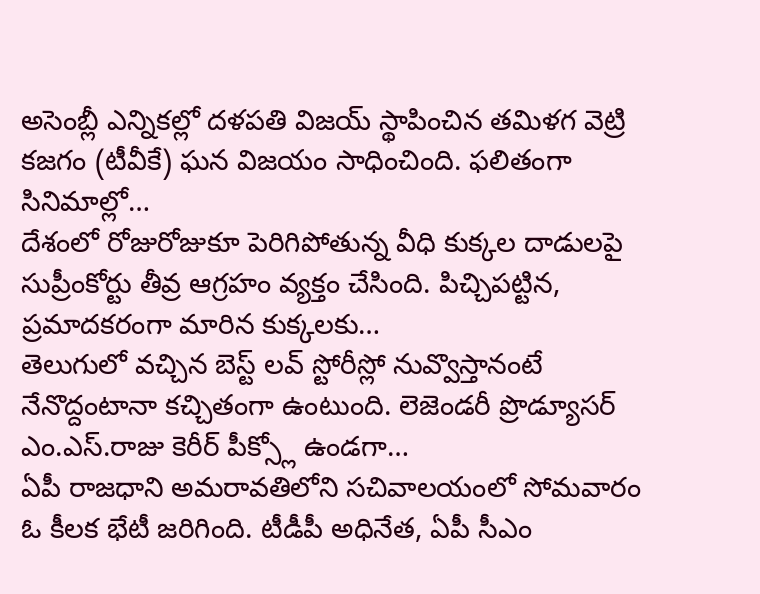అసెంబ్లీ ఎన్నికల్లో దళపతి విజయ్ స్థాపించిన తమిళగ వెట్రి కజగం (టీవీకే) ఘన విజయం సాధించింది. ఫలితంగా సినిమాల్లో…
దేశంలో రోజురోజుకూ పెరిగిపోతున్న వీధి కుక్కల దాడులపై సుప్రీంకోర్టు తీవ్ర ఆగ్రహం వ్యక్తం చేసింది. పిచ్చిపట్టిన, ప్రమాదకరంగా మారిన కుక్కలకు…
తెలుగులో వచ్చిన బెస్ట్ లవ్ స్టోరీస్లో నువ్వొస్తానంటే నేనొద్దంటానా కచ్చితంగా ఉంటుంది. లెజెండరీ ప్రొడ్యూసర్ ఎం.ఎస్.రాజు కెరీర్ పీక్స్లో ఉండగా…
ఏపీ రాజధాని అమరావతిలోని సచివాలయంలో సోమవారం ఓ కీలక భేటీ జరిగింది. టీడీపీ అధినేత, ఏపీ సీఎం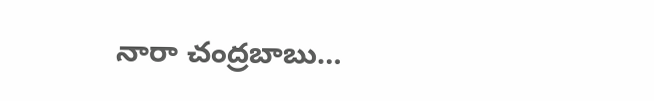నారా చంద్రబాబు…